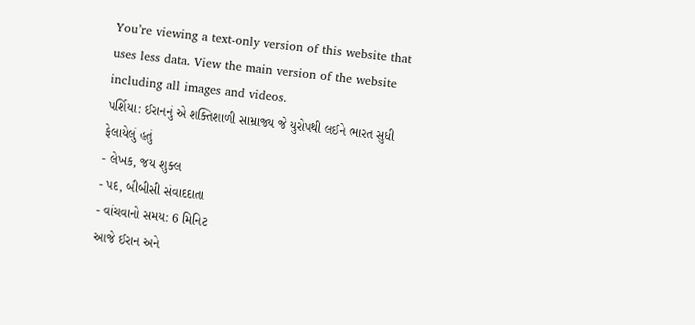You’re viewing a text-only version of this website that uses less data. View the main version of the website including all images and videos.
પર્શિયા: ઈરાનનું એ શક્તિશાળી સામ્રાજ્ય જે યુરોપથી લઈને ભારત સુધી ફેલાયેલું હતું
- લેખક, જય શુક્લ
- પદ, બીબીસી સંવાદદાતા
- વાંચવાનો સમય: 6 મિનિટ
આજે ઈરાન અને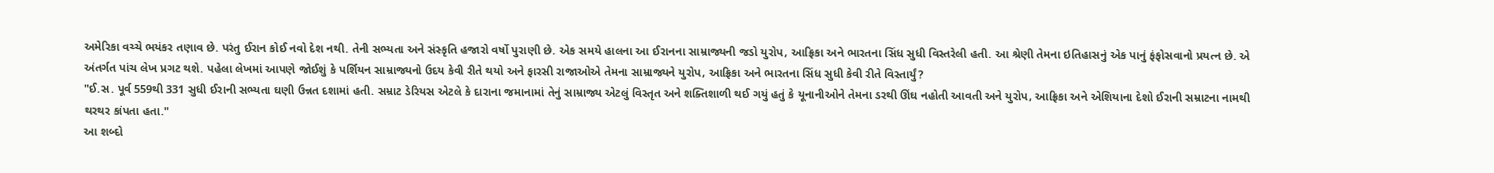અમેરિકા વચ્ચે ભયંકર તણાવ છે. પરંતુ ઈરાન કોઈ નવો દેશ નથી. તેની સભ્યતા અને સંસ્કૃતિ હજારો વર્ષો પુરાણી છે. એક સમયે હાલના આ ઈરાનના સામ્રાજ્યની જડો યુરોપ, આફ્રિકા અને ભારતના સિંધ સુધી વિસ્તરેલી હતી. આ શ્રેણી તેમના ઇતિહાસનું એક પાનું ફંફોસવાનો પ્રયત્ન છે. એ અંતર્ગત પાંચ લેખ પ્રગટ થશે. પહેલા લેખમાં આપણે જોઈશું કે પર્શિયન સામ્રાજ્યનો ઉદય કેવી રીતે થયો અને ફારસી રાજાઓએ તેમના સામ્રાજ્યને યુરોપ, આફ્રિકા અને ભારતના સિંધ સુધી કેવી રીતે વિસ્તાર્યું?
"ઈ.સ. પૂર્વ 559થી 331 સુધી ઈરાની સભ્યતા ઘણી ઉન્નત દશામાં હતી. સમ્રાટ ડેરિયસ એટલે કે દારાના જમાનામાં તેનું સામ્રાજ્ય એટલું વિસ્તૃત અને શક્તિશાળી થઈ ગયું હતું કે યૂનાનીઓને તેમના ડરથી ઊંઘ નહોતી આવતી અને યુરોપ, આફ્રિકા અને એશિયાના દેશો ઈરાની સમ્રાટના નામથી થરથર કાંપતા હતા."
આ શબ્દો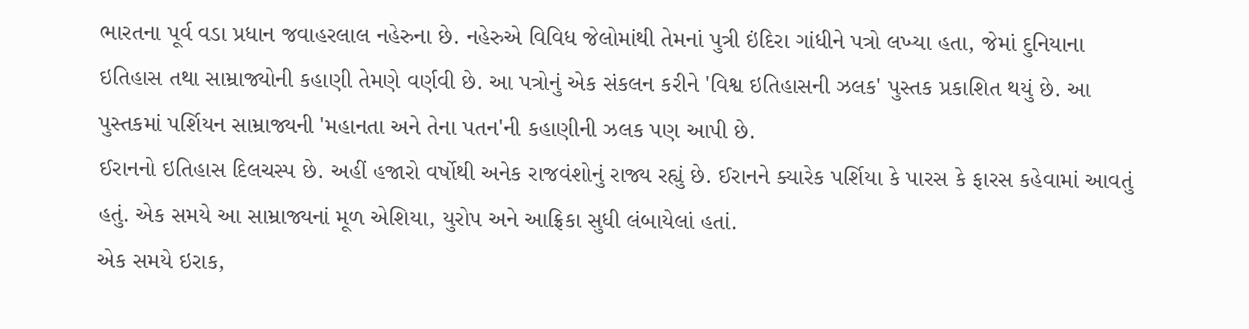ભારતના પૂર્વ વડા પ્રધાન જવાહરલાલ નહેરુના છે. નહેરુએ વિવિધ જેલોમાંથી તેમનાં પુત્રી ઇંદિરા ગાંધીને પત્રો લખ્યા હતા, જેમાં દુનિયાના ઇતિહાસ તથા સામ્રાજ્યોની કહાણી તેમણે વર્ણવી છે. આ પત્રોનું એક સંકલન કરીને 'વિશ્વ ઇતિહાસની ઝલક' પુસ્તક પ્રકાશિત થયું છે. આ પુસ્તકમાં પર્શિયન સામ્રાજ્યની 'મહાનતા અને તેના પતન'ની કહાણીની ઝલક પણ આપી છે.
ઈરાનનો ઇતિહાસ દિલચસ્પ છે. અહીં હજારો વર્ષોથી અનેક રાજવંશોનું રાજ્ય રહ્યું છે. ઈરાનને ક્યારેક પર્શિયા કે પારસ કે ફારસ કહેવામાં આવતું હતું. એક સમયે આ સામ્રાજ્યનાં મૂળ એશિયા, યુરોપ અને આફ્રિકા સુધી લંબાયેલાં હતાં.
એક સમયે ઇરાક,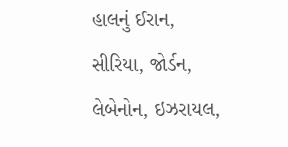હાલનું ઈરાન, સીરિયા, જોર્ડન, લેબેનોન, ઇઝરાયલ,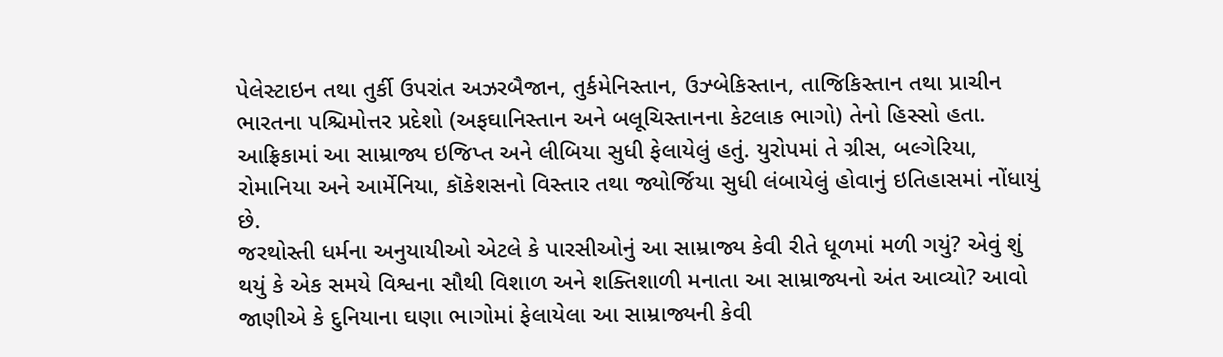પેલેસ્ટાઇન તથા તુર્કી ઉપરાંત અઝરબૈજાન, તુર્કમેનિસ્તાન, ઉઝ્બેકિસ્તાન, તાજિકિસ્તાન તથા પ્રાચીન ભારતના પશ્ચિમોત્તર પ્રદેશો (અફઘાનિસ્તાન અને બલૂચિસ્તાનના કેટલાક ભાગો) તેનો હિસ્સો હતા. આફ્રિકામાં આ સામ્રાજ્ય ઇજિપ્ત અને લીબિયા સુધી ફેલાયેલું હતું. યુરોપમાં તે ગ્રીસ, બલ્ગેરિયા, રોમાનિયા અને આર્મેનિયા, કૉકેશસનો વિસ્તાર તથા જ્યોર્જિયા સુધી લંબાયેલું હોવાનું ઇતિહાસમાં નોંધાયું છે.
જરથોસ્તી ધર્મના અનુયાયીઓ એટલે કે પારસીઓનું આ સામ્રાજ્ય કેવી રીતે ધૂળમાં મળી ગયું? એવું શું થયું કે એક સમયે વિશ્વના સૌથી વિશાળ અને શક્તિશાળી મનાતા આ સામ્રાજ્યનો અંત આવ્યો? આવો જાણીએ કે દુનિયાના ઘણા ભાગોમાં ફેલાયેલા આ સામ્રાજ્યની કેવી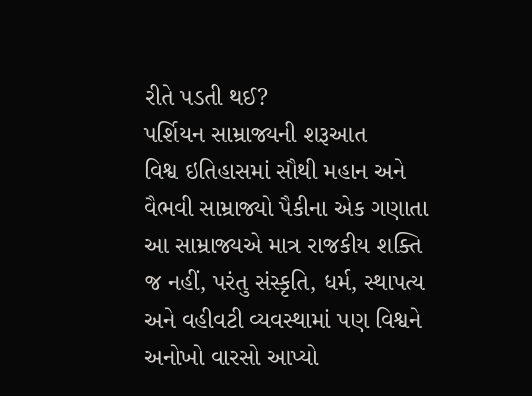રીતે પડતી થઈ?
પર્શિયન સામ્રાજ્યની શરૂઆત
વિશ્વ ઇતિહાસમાં સૌથી મહાન અને વૈભવી સામ્રાજ્યો પૈકીના એક ગણાતા આ સામ્રાજ્યએ માત્ર રાજકીય શક્તિ જ નહીં, પરંતુ સંસ્કૃતિ, ધર્મ, સ્થાપત્ય અને વહીવટી વ્યવસ્થામાં પણ વિશ્વને અનોખો વારસો આપ્યો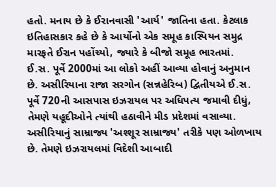હતો. મનાય છે કે ઈરાનવાસી 'આર્ય' જાતિના હતા. કેટલાક ઇતિહાસકાર કહે છે કે આર્યોનો એક સમૂહ કાસ્પિયન સમુદ્ર મારફતે ઈરાન પહોંચ્યો, જ્યારે કે બીજો સમૂહ ભારતમાં.
ઈ.સ. પૂર્વે 2000માં આ લોકો અહીં આવ્યા હોવાનું અનુમાન છે. અસીરિયાના રાજા સરગોન (સન્નહેરિબ) દ્વિતીયએ ઈ.સ. પૂર્વે 720ની આસપાસ ઇઝરાયલ પર અધિપત્ય જમાવી દીધું, તેમણે યહૂદીઓને ત્યાંથી હઠાવીને મીડ પ્રદેશમાં વસાવ્યા. અસીરિયાનું સામ્રાજ્ય 'અશ્શૂર સામ્રાજ્ય' તરીકે પણ ઓળખાય છે. તેમણે ઇઝરાયલમાં વિદેશી આબાદી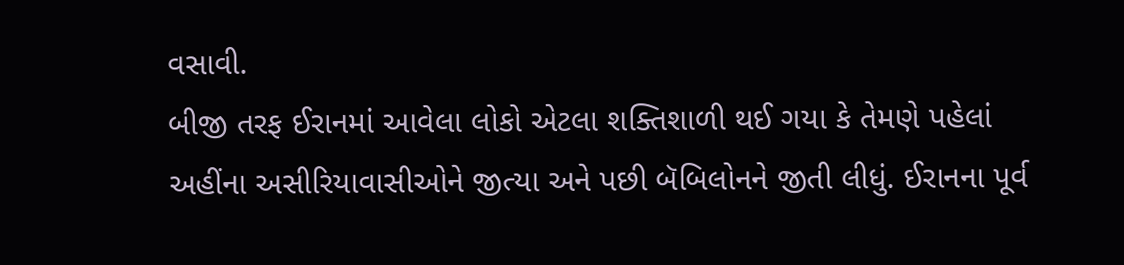વસાવી.
બીજી તરફ ઈરાનમાં આવેલા લોકો એટલા શક્તિશાળી થઈ ગયા કે તેમણે પહેલાં અહીંના અસીરિયાવાસીઓને જીત્યા અને પછી બૅબિલોનને જીતી લીધું. ઈરાનના પૂર્વ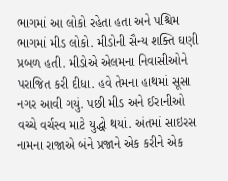ભાગમાં આ લોકો રહેતા હતા અને પશ્ચિમ ભાગમાં મીડ લોકો. મીડોની સૈન્ય શક્તિ ઘણી પ્રબળ હતી. મીડોએ એલમના નિવાસીઓને પરાજિત કરી દીધા. હવે તેમના હાથમાં સૂસા નગર આવી ગયું. પછી મીડ અને ઈરાનીઓ વચ્ચે વર્ચસ્વ માટે યુદ્ધો થયાં. અંતમાં સાઇરસ નામના રાજાએ બંને પ્રજાને એક કરીને એક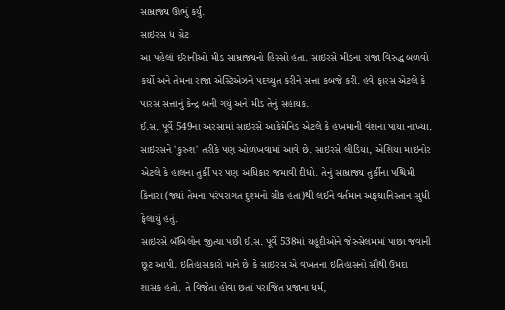સામ્રાજ્ય ઊભું કર્યું.
સાઇરસ ધ ગ્રેટ
આ પહેલાં ઈરાનીઓ મીડ સામ્રાજ્યનો હિસ્સો હતા. સાઇરસે મીડના રાજા વિરુદ્ધ બળવો કર્યો અને તેમના રાજા એસ્ટિએઝને પદચ્યુત કરીને સત્તા કબજે કરી. હવે ફારસ એટલે કે પારસ સત્તાનું કેન્દ્ર બની ગયું અને મીડ તેનું સહાયક.
ઈ.સ. પૂર્વે 549ના અરસામાં સાઇરસે આકેમેનિડ એટલે કે હખમાની વંશના પાયા નાખ્યા. સાઇરસને 'કુરુશ' તરીકે પણ ઓળખવામાં આવે છે. સાઇરસે લીડિયા, એશિયા માઇનોર એટલે કે હાલના તુર્કી પર પણ અધિકાર જમાવી દીધો. તેનું સામ્રાજ્ય તુર્કીના પશ્ચિમી કિનારા (જ્યાં તેમના પરંપરાગત દુશ્મનો ગ્રીક હતા)થી લઈને વર્તમાન અફઘાનિસ્તાન સુધી ફેલાયું હતું.
સાઇરસે બૅબિલોન જીત્યા પછી ઈ.સ. પૂર્વે 538માં યહૂદીઓને જેરુસેલમમાં પાછા જવાની છૂટ આપી. ઇતિહાસકારો માને છે કે સાઇરસ એ વખતના ઇતિહાસનો સૌથી ઉમદા શાસક હતો. તે વિજેતા હોવા છતાં પરાજિત પ્રજાના ધર્મ,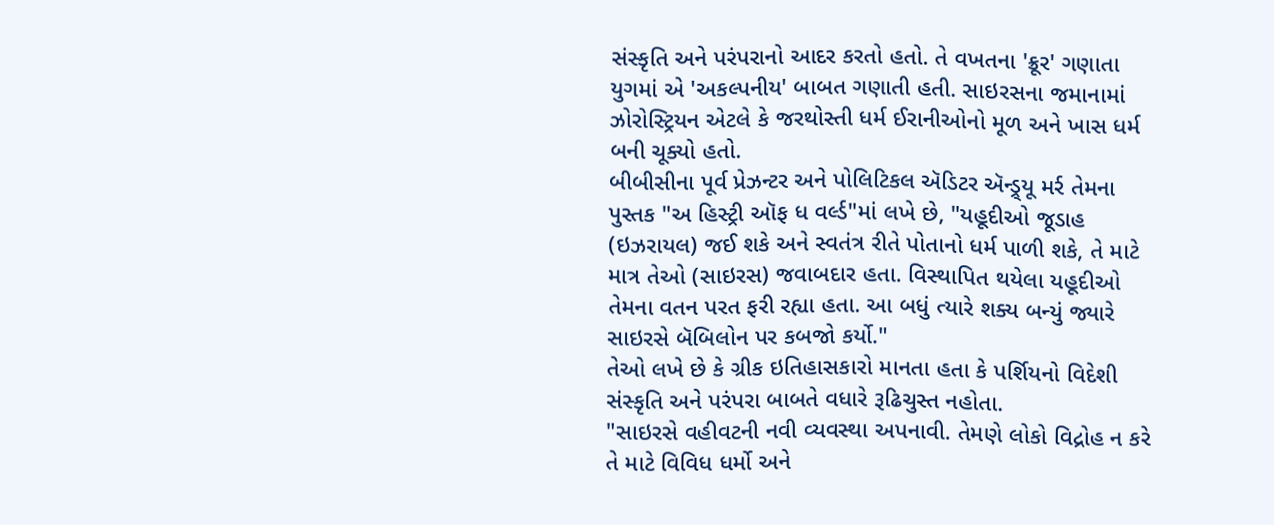સંસ્કૃતિ અને પરંપરાનો આદર કરતો હતો. તે વખતના 'ક્રૂર' ગણાતા યુગમાં એ 'અકલ્પનીય' બાબત ગણાતી હતી. સાઇરસના જમાનામાં ઝોરોસ્ટ્રિયન એટલે કે જરથોસ્તી ધર્મ ઈરાનીઓનો મૂળ અને ખાસ ધર્મ બની ચૂક્યો હતો.
બીબીસીના પૂર્વ પ્રેઝન્ટર અને પોલિટિકલ ઍડિટર ઍન્ડ્ર્યૂ મર્ર તેમના પુસ્તક "અ હિસ્ટ્રી ઑફ ધ વર્લ્ડ"માં લખે છે, "યહૂદીઓ જૂડાહ (ઇઝરાયલ) જઈ શકે અને સ્વતંત્ર રીતે પોતાનો ધર્મ પાળી શકે, તે માટે માત્ર તેઓ (સાઇરસ) જવાબદાર હતા. વિસ્થાપિત થયેલા યહૂદીઓ તેમના વતન પરત ફરી રહ્યા હતા. આ બધું ત્યારે શક્ય બન્યું જ્યારે સાઇરસે બૅબિલોન પર કબજો કર્યો."
તેઓ લખે છે કે ગ્રીક ઇતિહાસકારો માનતા હતા કે પર્શિયનો વિદેશી સંસ્કૃતિ અને પરંપરા બાબતે વધારે રૂઢિચુસ્ત નહોતા.
"સાઇરસે વહીવટની નવી વ્યવસ્થા અપનાવી. તેમણે લોકો વિદ્રોહ ન કરે તે માટે વિવિધ ધર્મો અને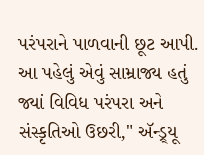પરંપરાને પાળવાની છૂટ આપી. આ પહેલું એવું સામ્રાજ્ય હતું જ્યાં વિવિધ પરંપરા અને સંસ્કૃતિઓ ઉછરી," ઍન્ડ્ર્યૂ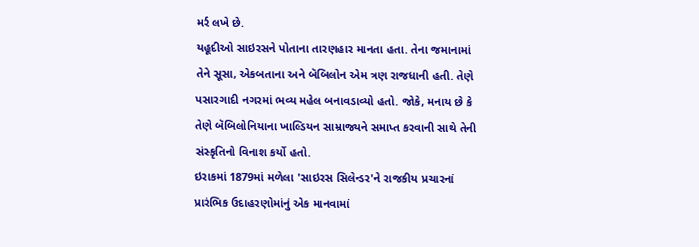મર્ર લખે છે.
યહૂદીઓ સાઇરસને પોતાના તારણહાર માનતા હતા. તેના જમાનામાં તેને સૂસા, એકબતાના અને બૅબિલોન એમ ત્રણ રાજધાની હતી. તેણે પસારગાદી નગરમાં ભવ્ય મહેલ બનાવડાવ્યો હતો. જોકે, મનાય છે કે તેણે બૅબિલોનિયાના ખાલ્ડિયન સામ્રાજ્યને સમાપ્ત કરવાની સાથે તેની સંસ્કૃતિનો વિનાશ કર્યો હતો.
ઇરાકમાં 1879માં મળેલા 'સાઇરસ સિલેન્ડર'ને રાજકીય પ્રચારનાં પ્રારંભિક ઉદાહરણોમાંનું એક માનવામાં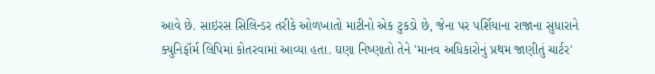આવે છે. સાઇરસ સિલિન્ડર તરીકે ઓળખાતો માટીનો એક ટુકડો છે, જેના પર પર્શિયાના રાજાના સુધારાને ક્યુનિફૉર્મ લિપિમાં કોતરવામાં આવ્યા હતા. ઘણા નિષ્ણાતો તેને 'માનવ અધિકારોનું પ્રથમ જાણીતું ચાર્ટર'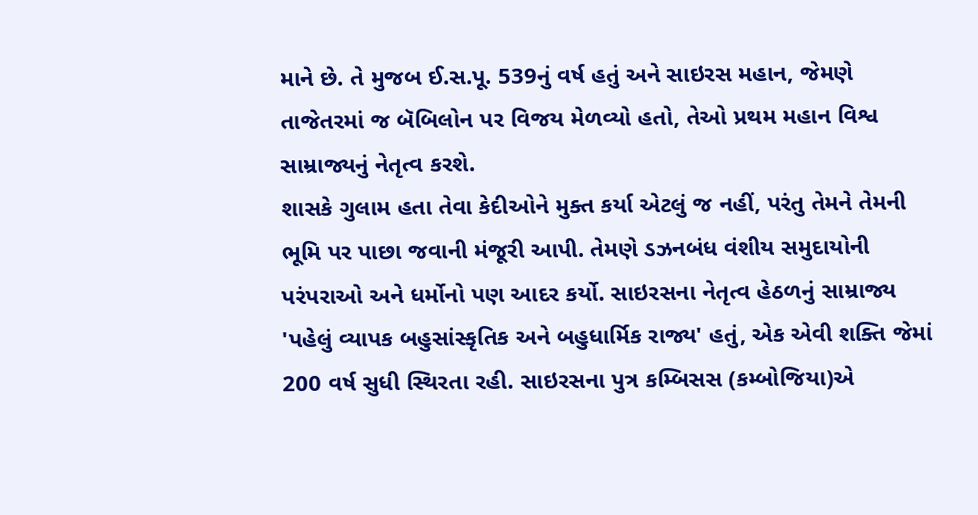માને છે. તે મુજબ ઈ.સ.પૂ. 539નું વર્ષ હતું અને સાઇરસ મહાન, જેમણે તાજેતરમાં જ બૅબિલોન પર વિજય મેળવ્યો હતો, તેઓ પ્રથમ મહાન વિશ્વ સામ્રાજ્યનું નેતૃત્વ કરશે.
શાસકે ગુલામ હતા તેવા કેદીઓને મુક્ત કર્યા એટલું જ નહીં, પરંતુ તેમને તેમની ભૂમિ પર પાછા જવાની મંજૂરી આપી. તેમણે ડઝનબંધ વંશીય સમુદાયોની પરંપરાઓ અને ધર્મોનો પણ આદર કર્યો. સાઇરસના નેતૃત્વ હેઠળનું સામ્રાજ્ય 'પહેલું વ્યાપક બહુસાંસ્કૃતિક અને બહુધાર્મિક રાજ્ય' હતું, એક એવી શક્તિ જેમાં 200 વર્ષ સુધી સ્થિરતા રહી. સાઇરસના પુત્ર કમ્બિસસ (કમ્બોજિયા)એ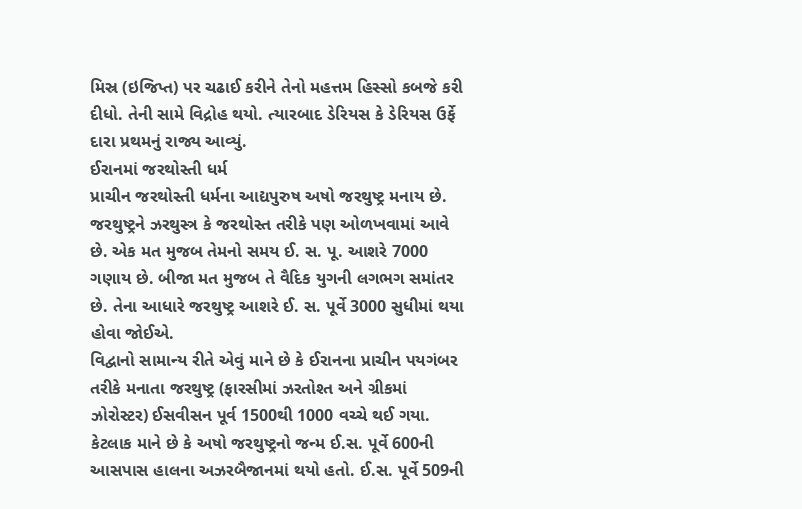મિસ્ર (ઇજિપ્ત) પર ચઢાઈ કરીને તેનો મહત્તમ હિસ્સો કબજે કરી દીધો. તેની સામે વિદ્રોહ થયો. ત્યારબાદ ડેરિયસ કે ડેરિયસ ઉર્ફે દારા પ્રથમનું રાજ્ય આવ્યું.
ઈરાનમાં જરથોસ્તી ધર્મ
પ્રાચીન જરથોસ્તી ધર્મના આદ્યપુરુષ અષો જરથુષ્ટ્ર મનાય છે. જરથુષ્ટ્રને ઝરથુસ્ત્ર કે જરથોસ્ત તરીકે પણ ઓળખવામાં આવે છે. એક મત મુજબ તેમનો સમય ઈ. સ. પૂ. આશરે 7000 ગણાય છે. બીજા મત મુજબ તે વૈદિક યુગની લગભગ સમાંતર છે. તેના આધારે જરથુષ્ટ્ર આશરે ઈ. સ. પૂર્વે 3000 સુધીમાં થયા હોવા જોઈએ.
વિદ્વાનો સામાન્ય રીતે એવું માને છે કે ઈરાનના પ્રાચીન પયગંબર તરીકે મનાતા જરથુષ્ટ્ર (ફારસીમાં ઝરતોશ્ત અને ગ્રીકમાં ઝોરોસ્ટર) ઈસવીસન પૂર્વ 1500થી 1000 વચ્ચે થઈ ગયા. કેટલાક માને છે કે અષો જરથુષ્ટ્રનો જન્મ ઈ.સ. પૂર્વે 600ની આસપાસ હાલના અઝરબૈજાનમાં થયો હતો. ઈ.સ. પૂર્વે 509ની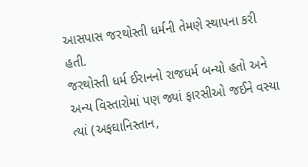આસપાસ જરથોસ્તી ધર્મની તેમણે સ્થાપના કરી હતી.
જરથોસ્તી ધર્મ ઈરાનનો રાજધર્મ બન્યો હતો અને અન્ય વિસ્તારોમાં પણ જ્યાં ફારસીઓ જઈને વસ્યા ત્યાં (અફઘાનિસ્તાન,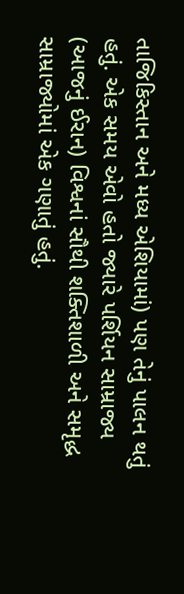તાજિકિસ્તાન અને મધ્ય એશિયામાં) પણ તેનું પાલન થતું હતું. એક સમય એવો હતો જ્યારે પર્શિયન સામ્રાજ્ય (આજનું ઈરાન) વિશ્વનાં સૌથી શક્તિશાળી અને સમૃદ્ધ સામ્રાજ્યોમાં એક ગણાતું હતું.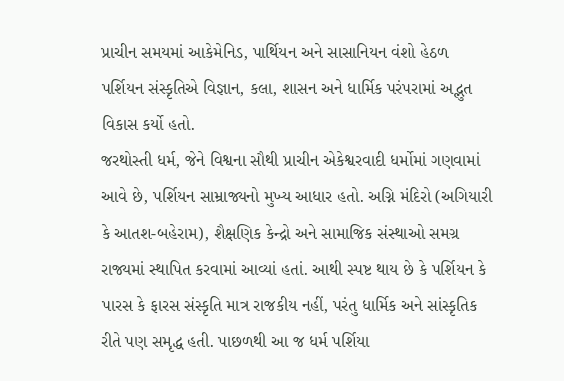પ્રાચીન સમયમાં આકેમેનિડ, પાર્થિયન અને સાસાનિયન વંશો હેઠળ પર્શિયન સંસ્કૃતિએ વિજ્ઞાન, કલા, શાસન અને ધાર્મિક પરંપરામાં અદ્ભુત વિકાસ કર્યો હતો.
જરથોસ્તી ધર્મ, જેને વિશ્વના સૌથી પ્રાચીન એકેશ્વરવાદી ધર્મોમાં ગણવામાં આવે છે, પર્શિયન સામ્રાજ્યનો મુખ્ય આધાર હતો. અગ્નિ મંદિરો (અગિયારી કે આતશ-બહેરામ), શૈક્ષણિક કેન્દ્રો અને સામાજિક સંસ્થાઓ સમગ્ર રાજ્યમાં સ્થાપિત કરવામાં આવ્યાં હતાં. આથી સ્પષ્ટ થાય છે કે પર્શિયન કે પારસ કે ફારસ સંસ્કૃતિ માત્ર રાજકીય નહીં, પરંતુ ધાર્મિક અને સાંસ્કૃતિક રીતે પણ સમૃદ્ધ હતી. પાછળથી આ જ ધર્મ પર્શિયા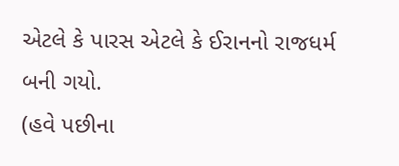એટલે કે પારસ એટલે કે ઈરાનનો રાજધર્મ બની ગયો.
(હવે પછીના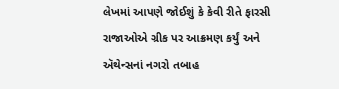લેખમાં આપણે જોઈશું કે કેવી રીતે ફારસી રાજાઓએ ગ્રીક પર આક્રમણ કર્યું અને ઍથેન્સનાં નગરો તબાહ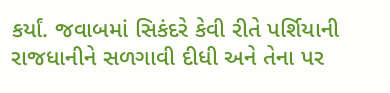કર્યાં. જવાબમાં સિકંદરે કેવી રીતે પર્શિયાની રાજધાનીને સળગાવી દીધી અને તેના પર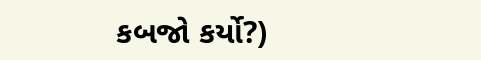કબજો કર્યો?)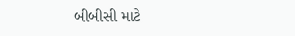બીબીસી માટે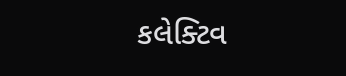કલેક્ટિવ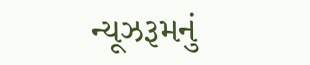ન્યૂઝરૂમનું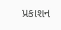પ્રકાશન